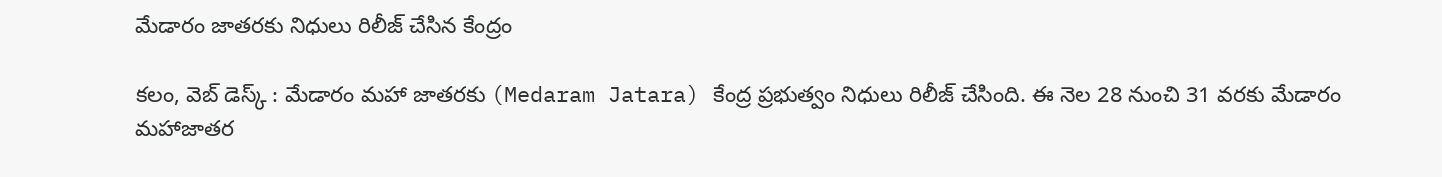మేడారం జాతరకు నిధులు రిలీజ్ చేసిన కేంద్రం

కలం, వెబ్ డెస్క్ : మేడారం మహా జాతరకు (Medaram Jatara) కేంద్ర ప్రభుత్వం నిధులు రిలీజ్ చేసింది. ఈ నెల 28 నుంచి 31 వరకు మేడారం మహాజాతర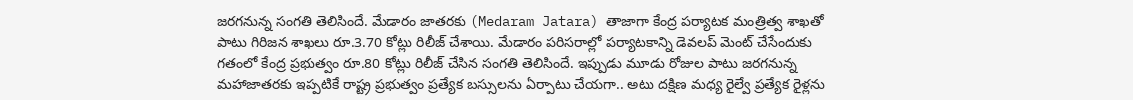జరగనున్న సంగతి తెలిసిందే. మేడారం జాతరకు (Medaram Jatara) తాజాగా కేంద్ర పర్యాటక మంత్రిత్వ శాఖతో పాటు గిరిజన శాఖలు రూ.3.70 కోట్లు రిలీజ్ చేశాయి. మేడారం పరిసరాల్లో పర్యాటకాన్ని డెవలప్ మెంట్ చేసేందుకు గతంలో కేంద్ర ప్రభుత్వం రూ.80 కోట్లు రిలీజ్ చేసిన సంగతి తెలిసిందే. ఇప్పుడు మూడు రోజుల పాటు జరగనున్న మహాజాతరకు ఇప్పటికే రాష్ట్ర ప్రభుత్వం ప్రత్యేక బస్సులను ఏర్పాటు చేయగా.. అటు దక్షిణ మధ్య రైల్వే ప్రత్యేక రైళ్లను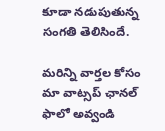కూడా నడుపుతున్న సంగతి తెలిసిందే.

మ‌రిన్ని వార్త‌ల కోసం మా వాట్స‌ప్ ఛాన‌ల్ ఫాలో అవ్వండి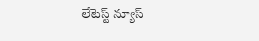లేటెస్ట్ న్యూస్‌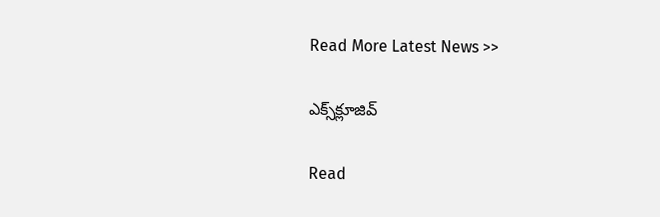Read More Latest News >>

ఎక్స్‌క్లూజివ్‌

Read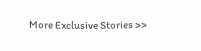More Exclusive Stories >>